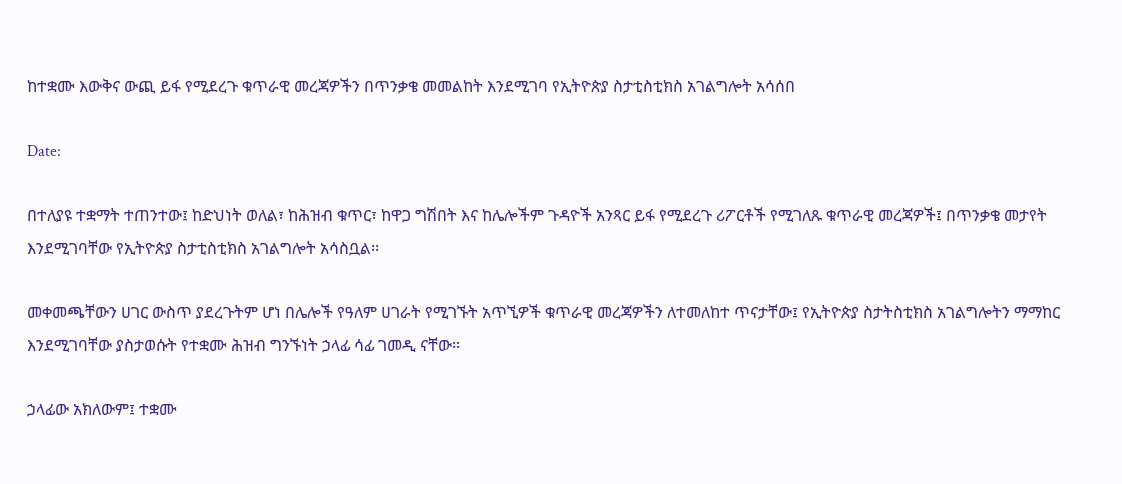ከተቋሙ እውቅና ውጪ ይፋ የሚደረጉ ቁጥራዊ መረጃዎችን በጥንቃቄ መመልከት እንደሚገባ የኢትዮጵያ ስታቲስቲክስ አገልግሎት አሳሰበ

Date:

በተለያዩ ተቋማት ተጠንተው፤ ከድህነት ወለል፣ ከሕዝብ ቁጥር፣ ከዋጋ ግሽበት እና ከሌሎችም ጉዳዮች አንጻር ይፋ የሚደረጉ ሪፖርቶች የሚገለጹ ቁጥራዊ መረጃዎች፤ በጥንቃቄ መታየት እንደሚገባቸው የኢትዮጵያ ስታቲስቲክስ አገልግሎት አሳስቧል፡፡

መቀመጫቸውን ሀገር ውስጥ ያደረጉትም ሆነ በሌሎች የዓለም ሀገራት የሚገኙት አጥኚዎች ቁጥራዊ መረጃዎችን ለተመለከተ ጥናታቸው፤ የኢትዮጵያ ስታትስቲክስ አገልግሎትን ማማከር እንደሚገባቸው ያስታወሱት የተቋሙ ሕዝብ ግንኙነት ኃላፊ ሳፊ ገመዲ ናቸው፡፡

ኃላፊው አክለውም፤ ተቋሙ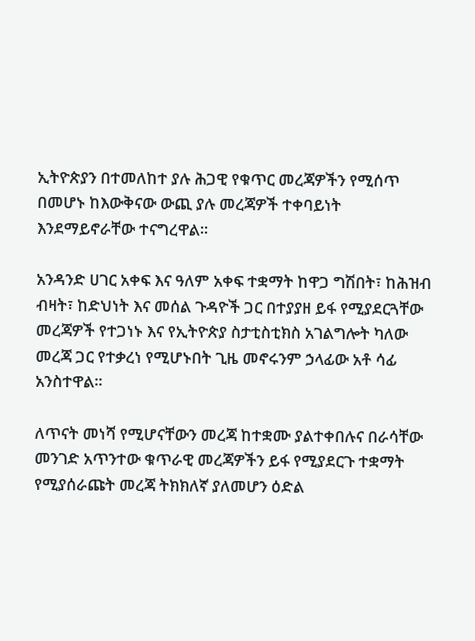ኢትዮጵያን በተመለከተ ያሉ ሕጋዊ የቁጥር መረጃዎችን የሚሰጥ በመሆኑ ከእውቅናው ውጪ ያሉ መረጃዎች ተቀባይነት እንደማይኖራቸው ተናግረዋል፡፡

አንዳንድ ሀገር አቀፍ እና ዓለም አቀፍ ተቋማት ከዋጋ ግሽበት፣ ከሕዝብ ብዛት፣ ከድህነት እና መሰል ጉዳዮች ጋር በተያያዘ ይፋ የሚያደርጓቸው መረጃዎች የተጋነኑ እና የኢትዮጵያ ስታቲስቲክስ አገልግሎት ካለው መረጃ ጋር የተቃረነ የሚሆኑበት ጊዜ መኖሩንም ኃላፊው አቶ ሳፊ አንስተዋል፡፡

ለጥናት መነሻ የሚሆናቸውን መረጃ ከተቋሙ ያልተቀበሉና በራሳቸው መንገድ አጥንተው ቁጥራዊ መረጃዎችን ይፋ የሚያደርጉ ተቋማት የሚያሰራጩት መረጃ ትክክለኛ ያለመሆን ዕድል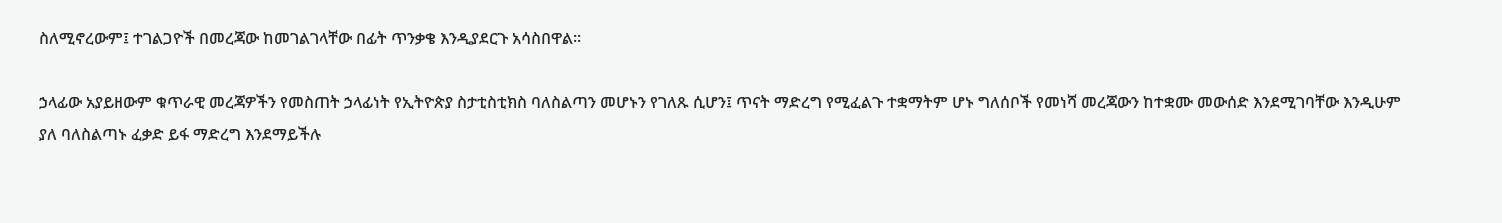ስለሚኖረውም፤ ተገልጋዮች በመረጃው ከመገልገላቸው በፊት ጥንቃቄ እንዲያደርጉ አሳስበዋል፡፡

ኃላፊው አያይዘውም ቁጥራዊ መረጃዎችን የመስጠት ኃላፊነት የኢትዮጵያ ስታቲስቲክስ ባለስልጣን መሆኑን የገለጹ ሲሆን፤ ጥናት ማድረግ የሚፈልጉ ተቋማትም ሆኑ ግለሰቦች የመነሻ መረጃውን ከተቋሙ መውሰድ እንደሚገባቸው እንዲሁም ያለ ባለስልጣኑ ፈቃድ ይፋ ማድረግ እንደማይችሉ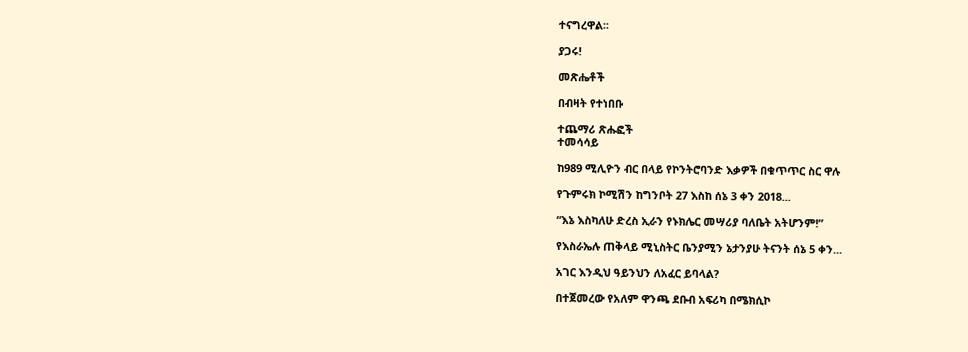ተናግረዋል፡፡

ያጋሩ!

መጽሔቶች

በብዛት የተነበቡ

ተጨማሪ ጽሑፎች
ተመሳሳይ

ከ989 ሚሊዮን ብር በላይ የኮንትሮባንድ እቃዎች በቁጥጥር ስር ዋሉ

የጉምሩክ ኮሚሽን ከግንቦት 27 እስከ ሰኔ 3 ቀን 2018...

“እኔ እስካለሁ ድረስ ኢራን የኑክሌር መሣሪያ ባለቤት አትሆንም!”

የእስራኤሉ ጠቅላይ ሚኒስትር ቤንያሚን ኔታንያሁ ትናንት ሰኔ 5 ቀን...

አገር እንዲህ ዓይንህን ለአፈር ይባላል?

በተጀመረው የአለም ዋንጫ ደቡብ አፍሪካ በሜክሲኮ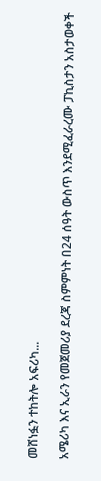መሸነፏን ተከትሎ አፍሪካ...

አሜሪካ እና ኢራን የመጀመሪያ ደረጃ ስምምነት በ24 ሰዓት ውስጥ እንደሚፈራረሙ ፓኪስታን አስታወቀች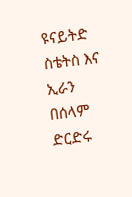ዩናይትድ ስቴትስ እና ኢራን በሰላም ድርድሩ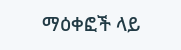ማዕቀፎች ላይ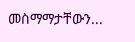መስማማታቸውን...